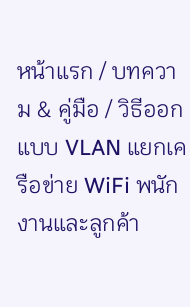หน้าแรก / บทความ & คู่มือ / วิธีออกแบบ VLAN แยกเครือข่าย WiFi พนักงานและลูกค้า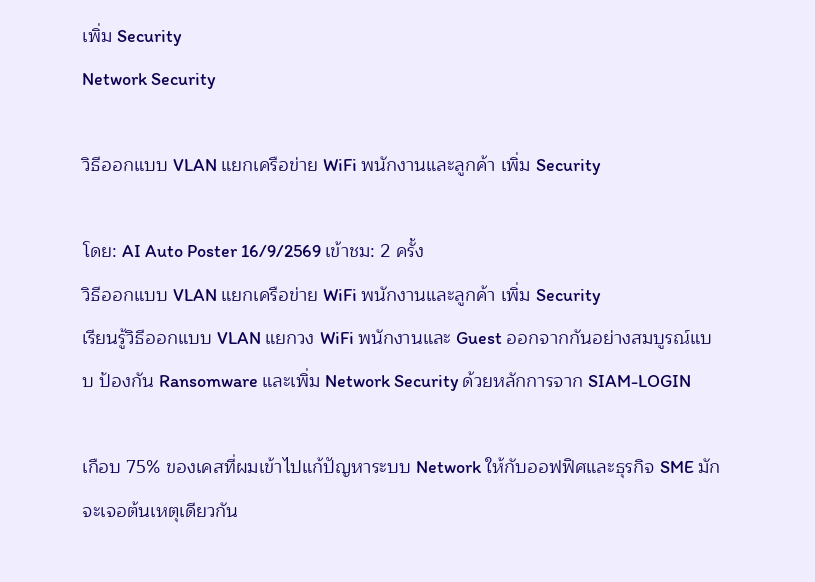เพิ่ม Security
Network Security

วิธีออกแบบ VLAN แยกเครือข่าย WiFi พนักงานและลูกค้า เพิ่ม Security

โดย: AI Auto Poster 16/9/2569 เข้าชม: 2 ครั้ง
วิธีออกแบบ VLAN แยกเครือข่าย WiFi พนักงานและลูกค้า เพิ่ม Security
เรียนรู้วิธีออกแบบ VLAN แยกวง WiFi พนักงานและ Guest ออกจากกันอย่างสมบูรณ์แบบ ป้องกัน Ransomware และเพิ่ม Network Security ด้วยหลักการจาก SIAM-LOGIN

เกือบ 75% ของเคสที่ผมเข้าไปแก้ปัญหาระบบ Network ให้กับออฟฟิศและธุรกิจ SME มักจะเจอต้นเหตุเดียวกัน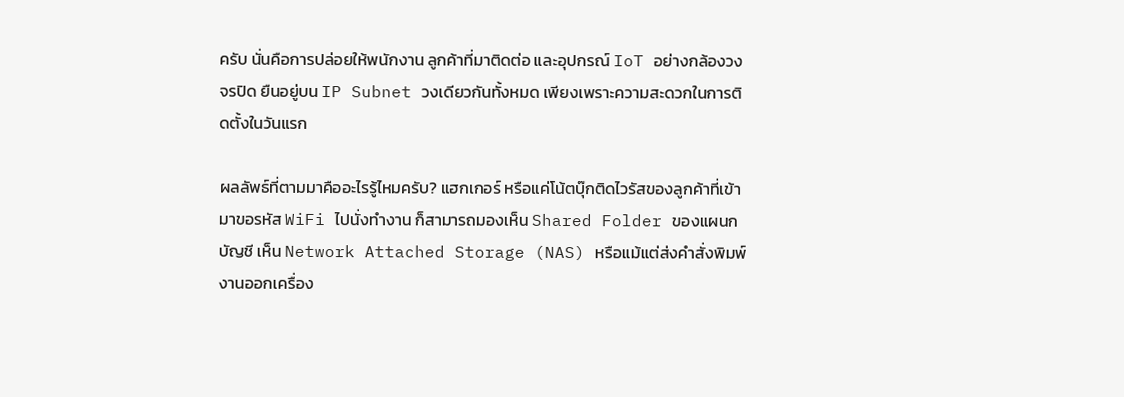ครับ นั่นคือการปล่อยให้พนักงาน ลูกค้าที่มาติดต่อ และอุปกรณ์ IoT อย่างกล้องวงจรปิด ยืนอยู่บน IP Subnet วงเดียวกันทั้งหมด เพียงเพราะความสะดวกในการติดตั้งในวันแรก

ผลลัพธ์ที่ตามมาคืออะไรรู้ไหมครับ? แฮกเกอร์ หรือแค่โน้ตบุ๊กติดไวรัสของลูกค้าที่เข้ามาขอรหัส WiFi ไปนั่งทำงาน ก็สามารถมองเห็น Shared Folder ของแผนกบัญชี เห็น Network Attached Storage (NAS) หรือแม้แต่ส่งคำสั่งพิมพ์งานออกเครื่อง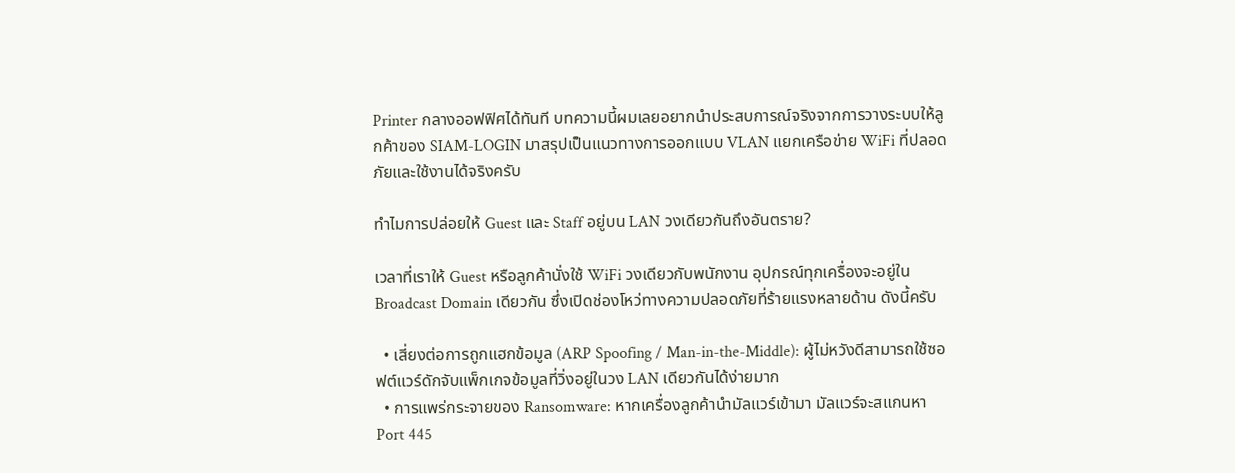Printer กลางออฟฟิศได้ทันที บทความนี้ผมเลยอยากนำประสบการณ์จริงจากการวางระบบให้ลูกค้าของ SIAM-LOGIN มาสรุปเป็นแนวทางการออกแบบ VLAN แยกเครือข่าย WiFi ที่ปลอดภัยและใช้งานได้จริงครับ

ทำไมการปล่อยให้ Guest และ Staff อยู่บน LAN วงเดียวกันถึงอันตราย?

เวลาที่เราให้ Guest หรือลูกค้านั่งใช้ WiFi วงเดียวกับพนักงาน อุปกรณ์ทุกเครื่องจะอยู่ใน Broadcast Domain เดียวกัน ซึ่งเปิดช่องโหว่ทางความปลอดภัยที่ร้ายแรงหลายด้าน ดังนี้ครับ

  • เสี่ยงต่อการถูกแฮกข้อมูล (ARP Spoofing / Man-in-the-Middle): ผู้ไม่หวังดีสามารถใช้ซอฟต์แวร์ดักจับแพ็กเกจข้อมูลที่วิ่งอยู่ในวง LAN เดียวกันได้ง่ายมาก
  • การแพร่กระจายของ Ransomware: หากเครื่องลูกค้านำมัลแวร์เข้ามา มัลแวร์จะสแกนหา Port 445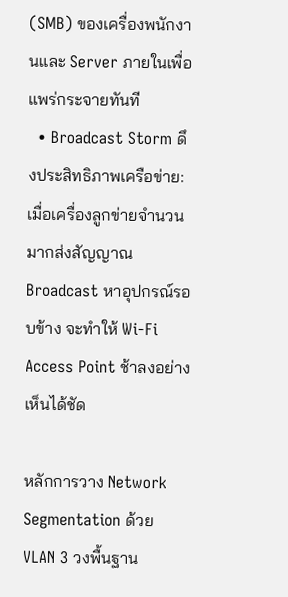(SMB) ของเครื่องพนักงานและ Server ภายในเพื่อแพร่กระจายทันที
  • Broadcast Storm ดึงประสิทธิภาพเครือข่าย: เมื่อเครื่องลูกข่ายจำนวนมากส่งสัญญาณ Broadcast หาอุปกรณ์รอบข้าง จะทำให้ Wi-Fi Access Point ช้าลงอย่างเห็นได้ชัด

หลักการวาง Network Segmentation ด้วย VLAN 3 วงพื้นฐาน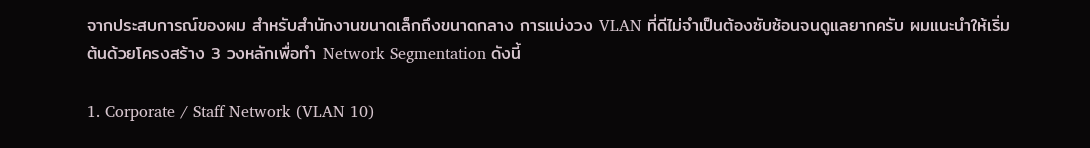จากประสบการณ์ของผม สำหรับสำนักงานขนาดเล็กถึงขนาดกลาง การแบ่งวง VLAN ที่ดีไม่จำเป็นต้องซับซ้อนจนดูแลยากครับ ผมแนะนำให้เริ่มต้นด้วยโครงสร้าง 3 วงหลักเพื่อทำ Network Segmentation ดังนี้

1. Corporate / Staff Network (VLAN 10)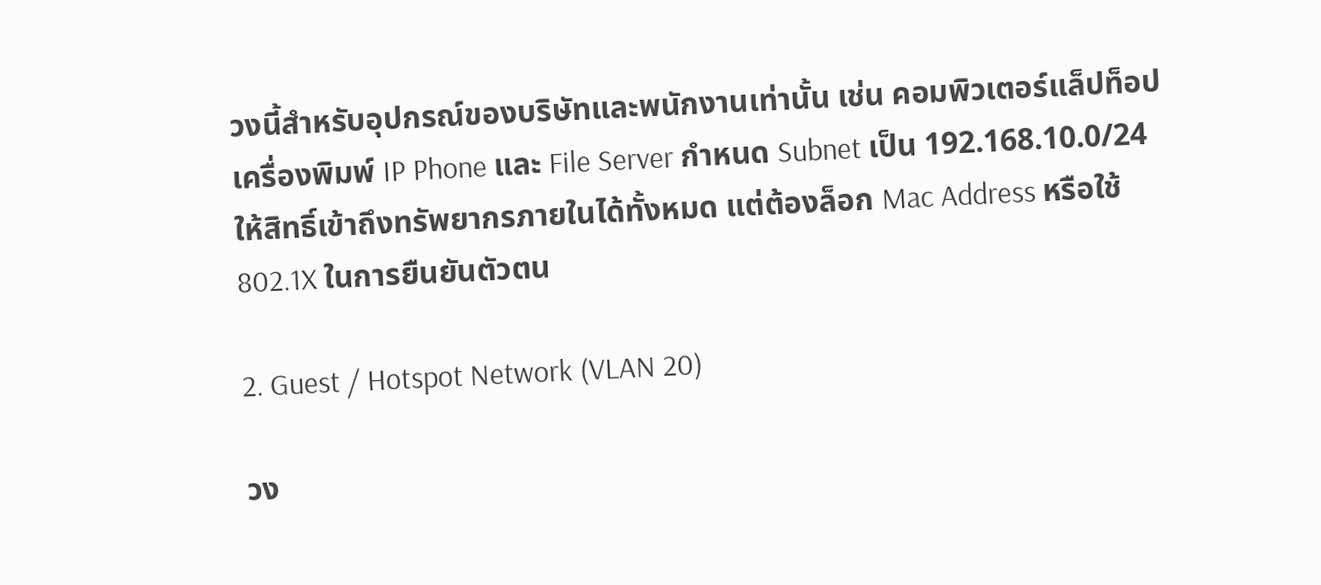วงนี้สำหรับอุปกรณ์ของบริษัทและพนักงานเท่านั้น เช่น คอมพิวเตอร์แล็ปท็อป เครื่องพิมพ์ IP Phone และ File Server กำหนด Subnet เป็น 192.168.10.0/24 ให้สิทธิ์เข้าถึงทรัพยากรภายในได้ทั้งหมด แต่ต้องล็อก Mac Address หรือใช้ 802.1X ในการยืนยันตัวตน

2. Guest / Hotspot Network (VLAN 20)

วง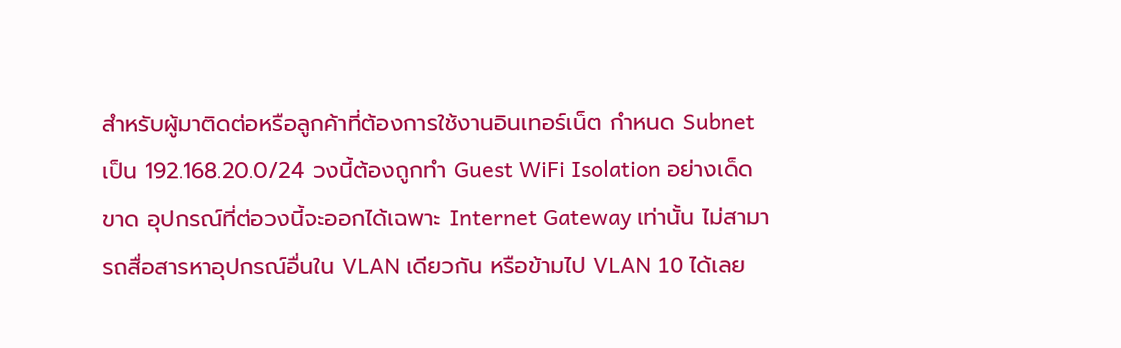สำหรับผู้มาติดต่อหรือลูกค้าที่ต้องการใช้งานอินเทอร์เน็ต กำหนด Subnet เป็น 192.168.20.0/24 วงนี้ต้องถูกทำ Guest WiFi Isolation อย่างเด็ดขาด อุปกรณ์ที่ต่อวงนี้จะออกได้เฉพาะ Internet Gateway เท่านั้น ไม่สามารถสื่อสารหาอุปกรณ์อื่นใน VLAN เดียวกัน หรือข้ามไป VLAN 10 ได้เลย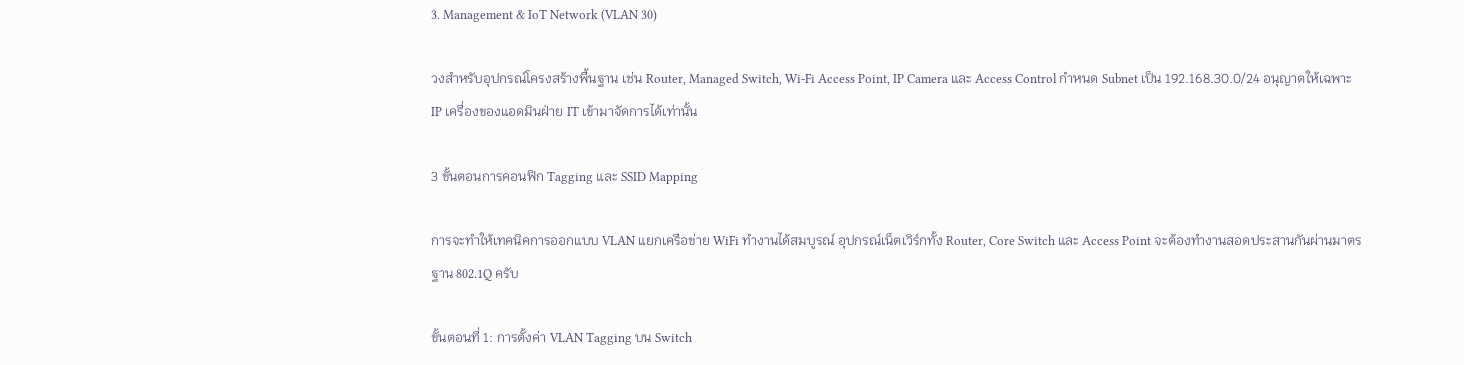3. Management & IoT Network (VLAN 30)

วงสำหรับอุปกรณ์โครงสร้างพื้นฐาน เช่น Router, Managed Switch, Wi-Fi Access Point, IP Camera และ Access Control กำหนด Subnet เป็น 192.168.30.0/24 อนุญาตให้เฉพาะ IP เครื่องของแอดมินฝ่าย IT เข้ามาจัดการได้เท่านั้น

3 ขั้นตอนการคอนฟิก Tagging และ SSID Mapping

การจะทำให้เทคนิคการออกแบบ VLAN แยกเครือข่าย WiFi ทำงานได้สมบูรณ์ อุปกรณ์เน็ตเวิร์กทั้ง Router, Core Switch และ Access Point จะต้องทำงานสอดประสานกันผ่านมาตรฐาน 802.1Q ครับ

ขั้นตอนที่ 1: การตั้งค่า VLAN Tagging บน Switch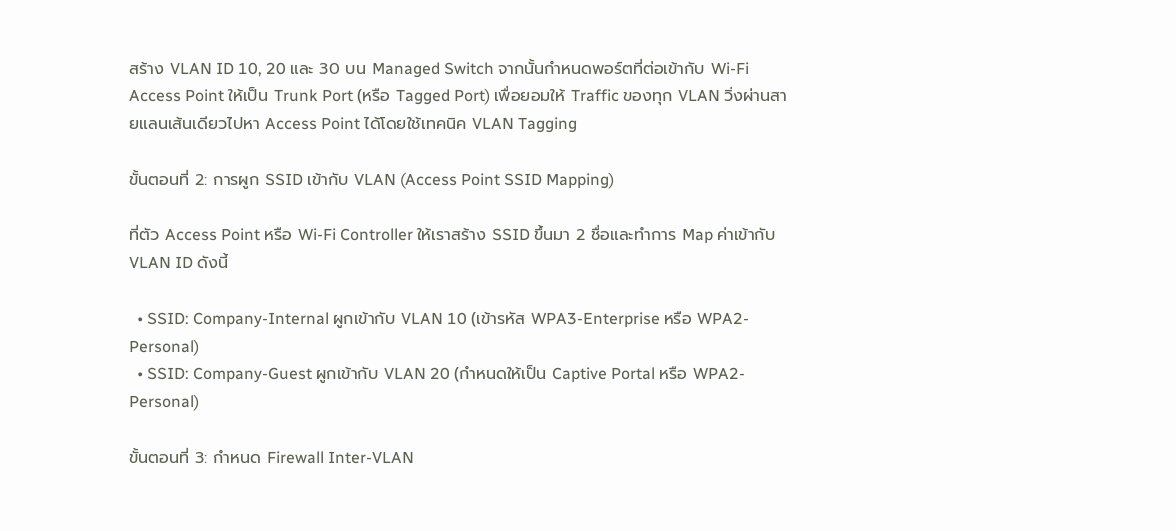สร้าง VLAN ID 10, 20 และ 30 บน Managed Switch จากนั้นกำหนดพอร์ตที่ต่อเข้ากับ Wi-Fi Access Point ให้เป็น Trunk Port (หรือ Tagged Port) เพื่อยอมให้ Traffic ของทุก VLAN วิ่งผ่านสายแลนเส้นเดียวไปหา Access Point ได้โดยใช้เทคนิค VLAN Tagging

ขั้นตอนที่ 2: การผูก SSID เข้ากับ VLAN (Access Point SSID Mapping)

ที่ตัว Access Point หรือ Wi-Fi Controller ให้เราสร้าง SSID ขึ้นมา 2 ชื่อและทำการ Map ค่าเข้ากับ VLAN ID ดังนี้

  • SSID: Company-Internal ผูกเข้ากับ VLAN 10 (เข้ารหัส WPA3-Enterprise หรือ WPA2-Personal)
  • SSID: Company-Guest ผูกเข้ากับ VLAN 20 (กำหนดให้เป็น Captive Portal หรือ WPA2-Personal)

ขั้นตอนที่ 3: กำหนด Firewall Inter-VLAN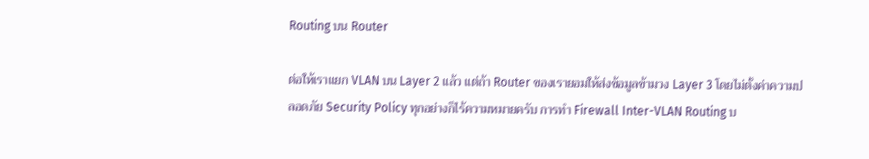Routing บน Router

ต่อให้เราแยก VLAN บน Layer 2 แล้ว แต่ถ้า Router ของเรายอมให้ส่งข้อมูลข้ามวง Layer 3 โดยไม่ตั้งค่าความปลอดภัย Security Policy ทุกอย่างก็ไร้ความหมายครับ การทำ Firewall Inter-VLAN Routing บ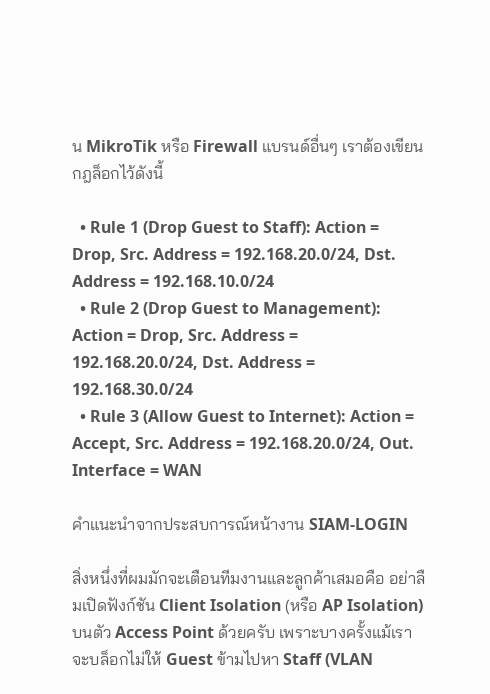น MikroTik หรือ Firewall แบรนด์อื่นๆ เราต้องเขียนกฎล็อกไว้ดังนี้

  • Rule 1 (Drop Guest to Staff): Action = Drop, Src. Address = 192.168.20.0/24, Dst. Address = 192.168.10.0/24
  • Rule 2 (Drop Guest to Management): Action = Drop, Src. Address = 192.168.20.0/24, Dst. Address = 192.168.30.0/24
  • Rule 3 (Allow Guest to Internet): Action = Accept, Src. Address = 192.168.20.0/24, Out. Interface = WAN

คำแนะนำจากประสบการณ์หน้างาน SIAM-LOGIN

สิ่งหนึ่งที่ผมมักจะเตือนทีมงานและลูกค้าเสมอคือ อย่าลืมเปิดฟังก์ชัน Client Isolation (หรือ AP Isolation) บนตัว Access Point ด้วยครับ เพราะบางครั้งแม้เราจะบล็อกไม่ให้ Guest ข้ามไปหา Staff (VLAN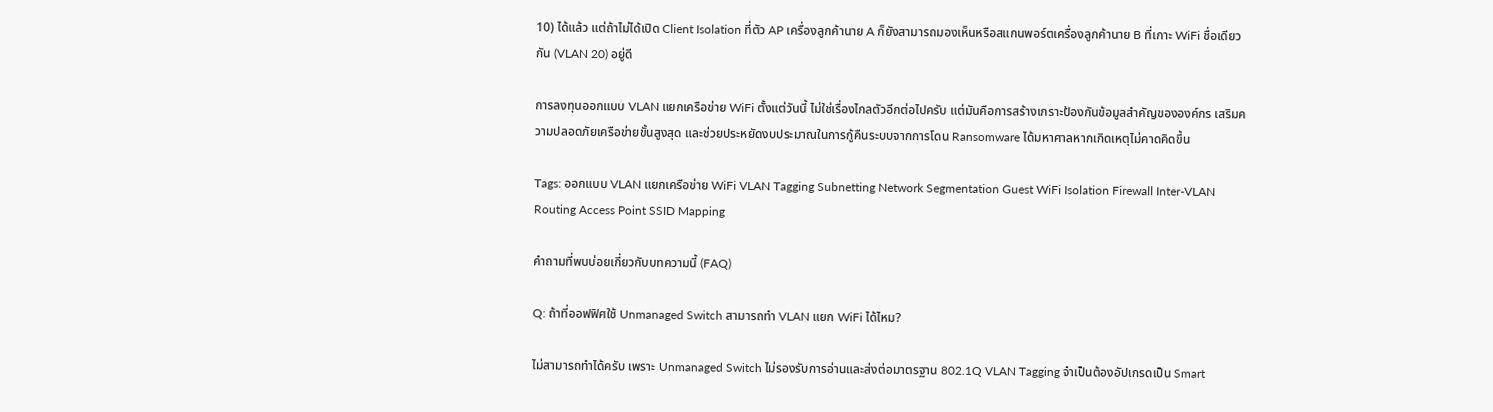10) ได้แล้ว แต่ถ้าไม่ได้เปิด Client Isolation ที่ตัว AP เครื่องลูกค้านาย A ก็ยังสามารถมองเห็นหรือสแกนพอร์ตเครื่องลูกค้านาย B ที่เกาะ WiFi ชื่อเดียวกัน (VLAN 20) อยู่ดี

การลงทุนออกแบบ VLAN แยกเครือข่าย WiFi ตั้งแต่วันนี้ ไม่ใช่เรื่องไกลตัวอีกต่อไปครับ แต่มันคือการสร้างเกราะป้องกันข้อมูลสำคัญขององค์กร เสริมความปลอดภัยเครือข่ายขั้นสูงสุด และช่วยประหยัดงบประมาณในการกู้คืนระบบจากการโดน Ransomware ได้มหาศาลหากเกิดเหตุไม่คาดคิดขึ้น

Tags: ออกแบบ VLAN แยกเครือข่าย WiFi VLAN Tagging Subnetting Network Segmentation Guest WiFi Isolation Firewall Inter-VLAN Routing Access Point SSID Mapping

คำถามที่พบบ่อยเกี่ยวกับบทความนี้ (FAQ)

Q: ถ้าที่ออฟฟิศใช้ Unmanaged Switch สามารถทำ VLAN แยก WiFi ได้ไหม?

ไม่สามารถทำได้ครับ เพราะ Unmanaged Switch ไม่รองรับการอ่านและส่งต่อมาตรฐาน 802.1Q VLAN Tagging จำเป็นต้องอัปเกรดเป็น Smart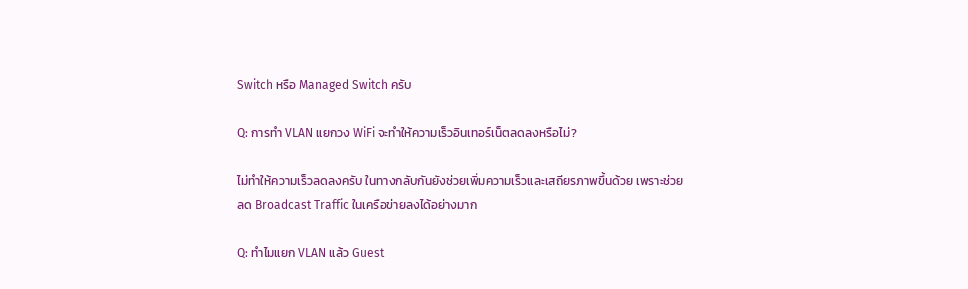Switch หรือ Managed Switch ครับ

Q: การทำ VLAN แยกวง WiFi จะทำให้ความเร็วอินเทอร์เน็ตลดลงหรือไม่?

ไม่ทำให้ความเร็วลดลงครับ ในทางกลับกันยังช่วยเพิ่มความเร็วและเสถียรภาพขึ้นด้วย เพราะช่วยลด Broadcast Traffic ในเครือข่ายลงได้อย่างมาก

Q: ทำไมแยก VLAN แล้ว Guest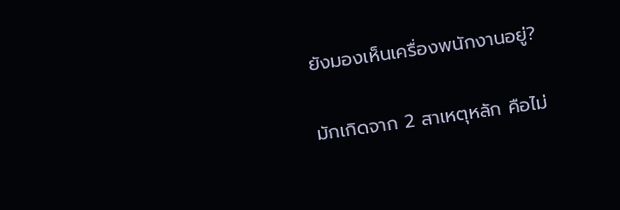ยังมองเห็นเครื่องพนักงานอยู่?

มักเกิดจาก 2 สาเหตุหลัก คือไม่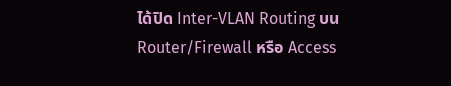ได้ปิด Inter-VLAN Routing บน Router/Firewall หรือ Access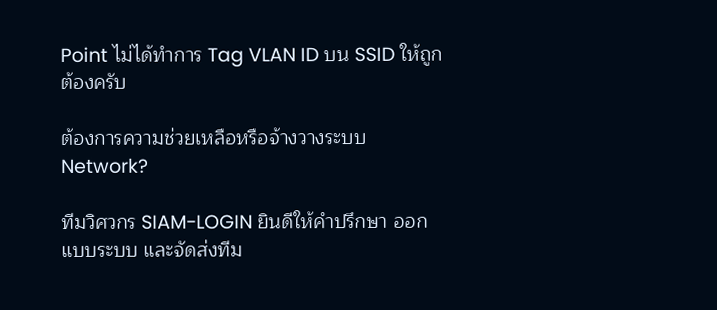Point ไม่ได้ทำการ Tag VLAN ID บน SSID ให้ถูกต้องครับ

ต้องการความช่วยเหลือหรือจ้างวางระบบ Network?

ทีมวิศวกร SIAM-LOGIN ยินดีให้คำปรึกษา ออกแบบระบบ และจัดส่งทีม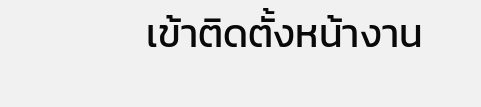เข้าติดตั้งหน้างาน